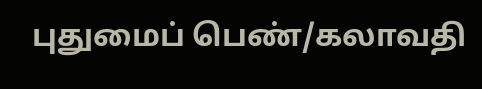புதுமைப் பெண்/கலாவதி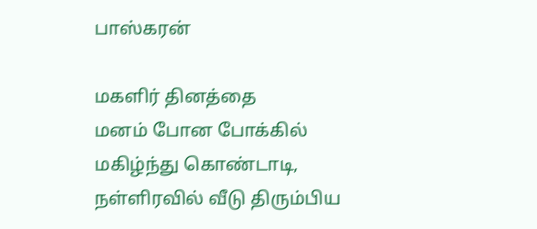பாஸ்கரன்

மகளிர் தினத்தை
மனம் போன போக்கில்
மகிழ்ந்து கொண்டாடி,
நள்ளிரவில் வீடு திரும்பிய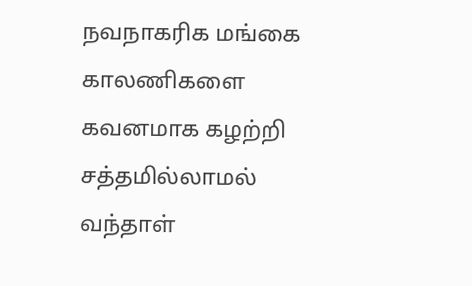நவநாகரிக மங்கை
காலணிகளை
கவனமாக கழற்றி
சத்தமில்லாமல்
வந்தாள்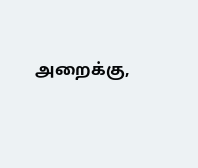அறைக்கு,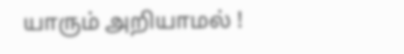யாரும் அறியாமல் !